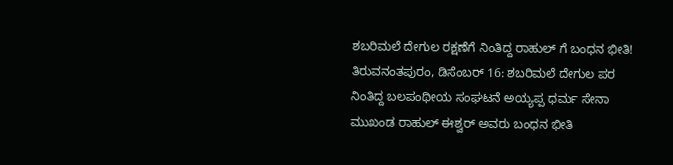ಶಬರಿಮಲೆ ದೇಗುಲ ರಕ್ಷಣೆಗೆ ನಿಂತಿದ್ದ ರಾಹುಲ್ ಗೆ ಬಂಧನ ಭೀತಿ!
ತಿರುವನಂತಪುರಂ, ಡಿಸೆಂಬರ್ 16: ಶಬರಿಮಲೆ ದೇಗುಲ ಪರ ನಿಂತಿದ್ದ ಬಲಪಂಥೀಯ ಸಂಘಟನೆ ಅಯ್ಯಪ್ಪ ಧರ್ಮ ಸೇನಾ ಮುಖಂಡ ರಾಹುಲ್ ಈಶ್ವರ್ ಅವರು ಬಂಧನ ಭೀತಿ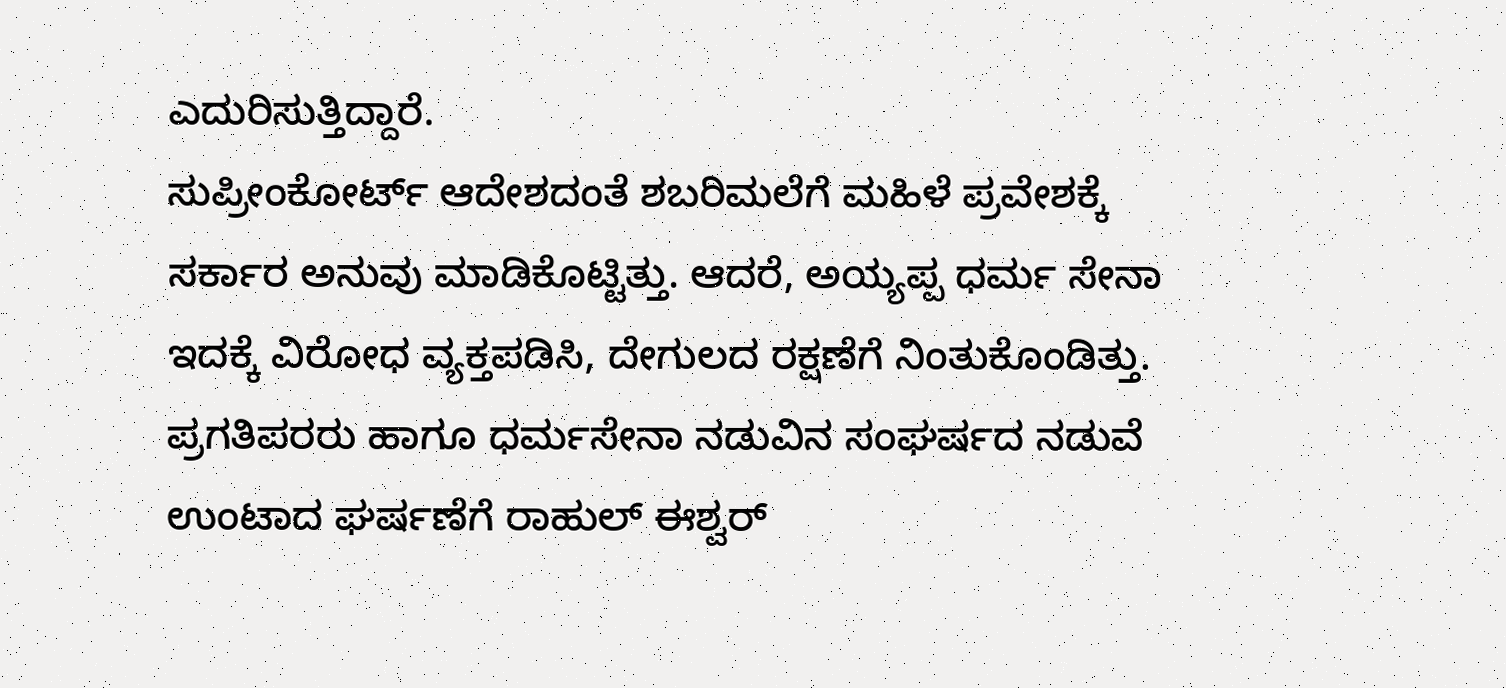ಎದುರಿಸುತ್ತಿದ್ದಾರೆ.
ಸುಪ್ರೀಂಕೋರ್ಟ್ ಆದೇಶದಂತೆ ಶಬರಿಮಲೆಗೆ ಮಹಿಳೆ ಪ್ರವೇಶಕ್ಕೆ ಸರ್ಕಾರ ಅನುವು ಮಾಡಿಕೊಟ್ಟಿತ್ತು. ಆದರೆ, ಅಯ್ಯಪ್ಪ ಧರ್ಮ ಸೇನಾ ಇದಕ್ಕೆ ವಿರೋಧ ವ್ಯಕ್ತಪಡಿಸಿ, ದೇಗುಲದ ರಕ್ಷಣೆಗೆ ನಿಂತುಕೊಂಡಿತ್ತು. ಪ್ರಗತಿಪರರು ಹಾಗೂ ಧರ್ಮಸೇನಾ ನಡುವಿನ ಸಂಘರ್ಷದ ನಡುವೆ ಉಂಟಾದ ಘರ್ಷಣೆಗೆ ರಾಹುಲ್ ಈಶ್ವರ್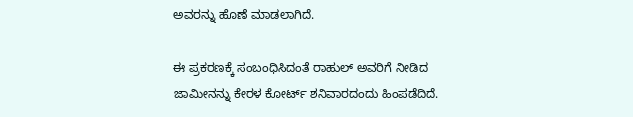ಅವರನ್ನು ಹೊಣೆ ಮಾಡಲಾಗಿದೆ.

ಈ ಪ್ರಕರಣಕ್ಕೆ ಸಂಬಂಧಿಸಿದಂತೆ ರಾಹುಲ್ ಅವರಿಗೆ ನೀಡಿದ ಜಾಮೀನನ್ನು ಕೇರಳ ಕೋರ್ಟ್ ಶನಿವಾರದಂದು ಹಿಂಪಡೆದಿದೆ.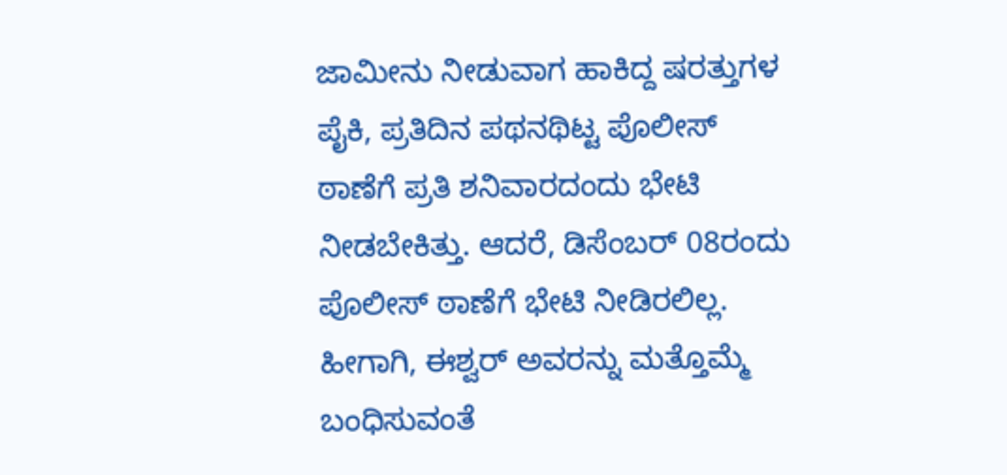ಜಾಮೀನು ನೀಡುವಾಗ ಹಾಕಿದ್ದ ಷರತ್ತುಗಳ ಪೈಕಿ, ಪ್ರತಿದಿನ ಪಥನಥಿಟ್ಟ ಪೊಲೀಸ್ ಠಾಣೆಗೆ ಪ್ರತಿ ಶನಿವಾರದಂದು ಭೇಟಿ ನೀಡಬೇಕಿತ್ತು. ಆದರೆ, ಡಿಸೆಂಬರ್ 08ರಂದು ಪೊಲೀಸ್ ಠಾಣೆಗೆ ಭೇಟಿ ನೀಡಿರಲಿಲ್ಲ.
ಹೀಗಾಗಿ, ಈಶ್ವರ್ ಅವರನ್ನು ಮತ್ತೊಮ್ಮೆ ಬಂಧಿಸುವಂತೆ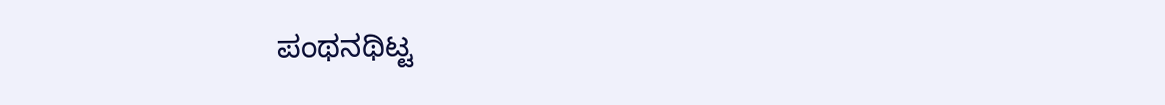ಪಂಥನಥಿಟ್ಟ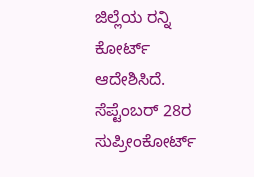ಜಿಲ್ಲೆಯ ರನ್ನಿ ಕೋರ್ಟ್ ಆದೇಶಿಸಿದೆ. ಸೆಪ್ಟೆಂಬರ್ 28ರ ಸುಪ್ರೀಂಕೋರ್ಟ್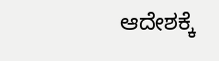ಆದೇಶಕ್ಕೆ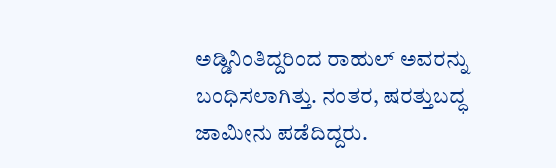ಅಡ್ಡಿನಿಂತಿದ್ದರಿಂದ ರಾಹುಲ್ ಅವರನ್ನು ಬಂಧಿಸಲಾಗಿತ್ತು. ನಂತರ, ಷರತ್ತುಬದ್ಧ ಜಾಮೀನು ಪಡೆದಿದ್ದರು.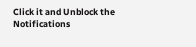Click it and Unblock the Notifications